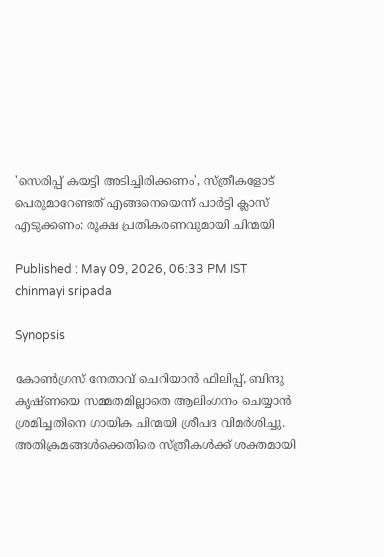'സെരിപ്പ് കയട്ടി അടിച്ചിരിക്കണം', സ്ത്രീകളോട് പെരുമാറേണ്ടത് എങ്ങനെയെന്ന് പാർട്ടി ക്ലാസ് എടുക്കണം: രൂക്ഷ പ്രതികരണവുമായി ചിന്മയി

Published : May 09, 2026, 06:33 PM IST
chinmayi sripada

Synopsis

കോൺഗ്രസ് നേതാവ് ചെറിയാൻ ഫിലിപ്പ്, ബിന്ദു കൃഷ്ണയെ സമ്മതമില്ലാതെ ആലിംഗനം ചെയ്യാൻ ശ്രമിച്ചതിനെ ഗായിക ചിന്മയി ശ്രീപദ വിമർശിച്ചു. അതിക്രമങ്ങൾക്കെതിരെ സ്ത്രീകൾക്ക് ശക്തമായി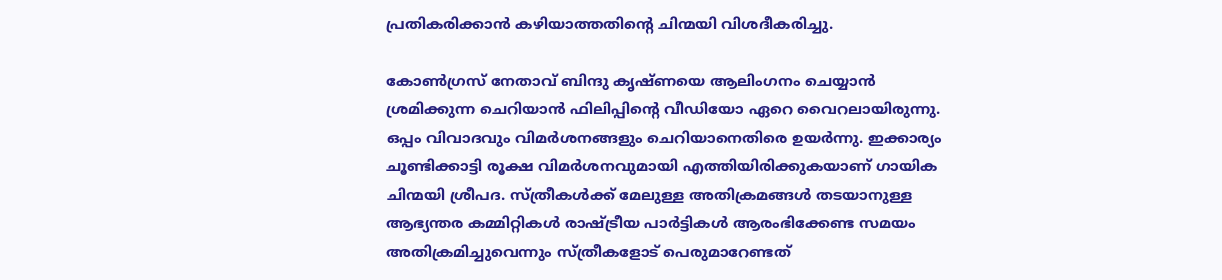പ്രതികരിക്കാൻ കഴിയാത്തതിൻ്റെ ചിന്മയി വിശദീകരിച്ചു.

കോൺഗ്രസ് നേതാവ് ബിന്ദു കൃഷ്ണയെ ആലിംഗനം ചെയ്യാൻ ശ്രമിക്കുന്ന ചെറിയാൻ ഫിലിപ്പിന്റെ വീഡിയോ ഏറെ വൈറലായിരുന്നു. ഒപ്പം വിവാദവും വിമർശനങ്ങളും ചെറിയാനെതിരെ ഉയർന്നു. ഇക്കാര്യം ചൂണ്ടിക്കാട്ടി രൂക്ഷ വിമർശനവുമായി എത്തിയിരിക്കുകയാണ് ഗായിക ചിന്മയി ശ്രീപദ. സ്ത്രീകൾക്ക് മേലുള്ള അതിക്രമങ്ങൾ തടയാനുള്ള ആഭ്യന്തര കമ്മിറ്റികൾ രാഷ്ട്രീയ പാർട്ടികൾ ആരംഭിക്കേണ്ട സമയം അതിക്രമിച്ചുവെന്നും സ്ത്രീകളോട് പെരുമാറേണ്ടത്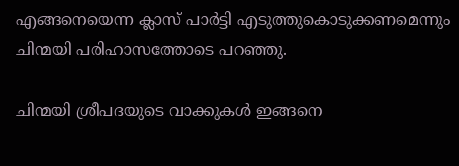എങ്ങനെയെന്ന ക്ലാസ് പാർട്ടി എടുത്തുകൊടുക്കണമെന്നും ചിന്മയി പരിഹാസത്തോടെ പറഞ്ഞു.

ചിന്മയി ശ്രീപദയുടെ വാക്കുകൾ ഇങ്ങനെ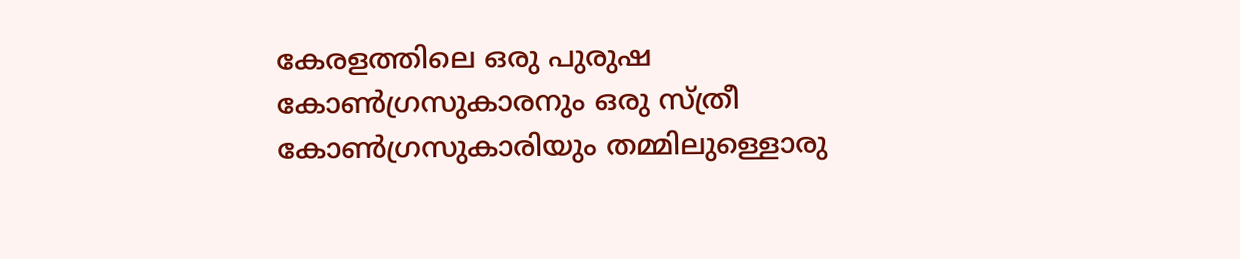കേരളത്തിലെ ഒരു പുരുഷ കോൺഗ്രസുകാരനും ഒരു സ്ത്രീ കോൺഗ്രസുകാരിയും തമ്മിലുള്ളൊരു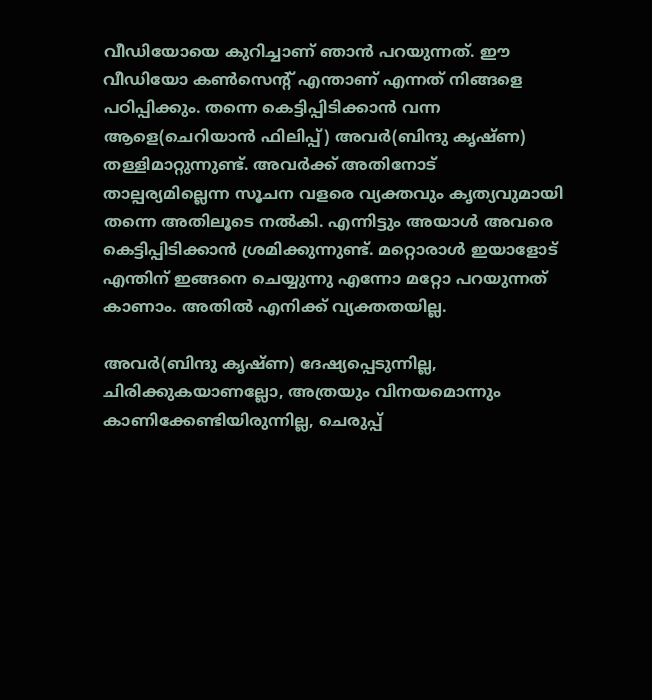വീഡിയോയെ കുറിച്ചാണ് ഞാൻ പറയുന്നത്. ഈ വീഡിയോ കൺസെന്റ് എന്താണ് എന്നത് നിങ്ങളെ പഠിപ്പിക്കും. തന്നെ കെട്ടിപ്പിടിക്കാൻ വന്ന ആളെ(ചെറിയാൻ ഫിലിപ്പ്) അവർ(ബിന്ദു കൃഷ്ണ) തള്ളിമാറ്റുന്നുണ്ട്. അവർക്ക് അതിനോട് താല്പര്യമില്ലെന്ന സൂചന വളരെ വ്യക്തവും കൃത്യവുമായി തന്നെ അതിലൂടെ നൽകി. എന്നിട്ടും അയാൾ അവരെ കെട്ടിപ്പിടിക്കാൻ ശ്രമിക്കുന്നുണ്ട്. മറ്റൊരാൾ ഇയാളോട് എന്തിന് ഇങ്ങനെ ചെയ്യുന്നു എന്നോ മറ്റോ പറയുന്നത് കാണാം. അതിൽ എനിക്ക് വ്യക്തതയില്ല.

അവർ(ബിന്ദു കൃഷ്ണ) ദേഷ്യപ്പെടുന്നില്ല, ചിരിക്കുകയാണല്ലോ, അത്രയും വിനയമൊന്നും കാണിക്കേണ്ടിയിരുന്നില്ല, ചെരുപ്പ്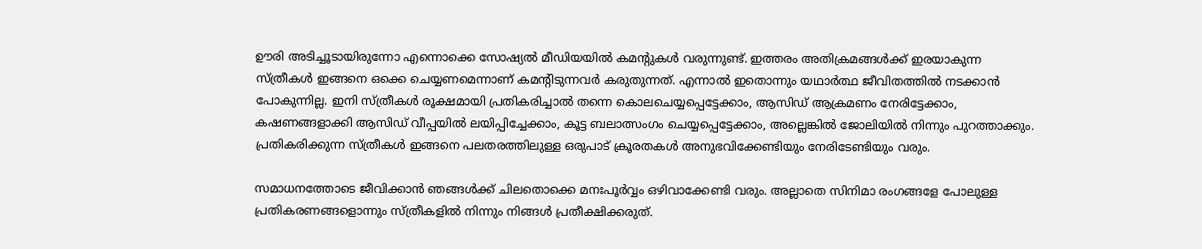ഊരി അടിച്ചൂടായിരുന്നോ എന്നൊക്കെ സോഷ്യൽ മീഡിയയിൽ കമന്റുകൾ വരുന്നുണ്ട്. ഇത്തരം അതിക്രമങ്ങൾക്ക് ഇരയാകുന്ന സ്ത്രീകൾ ഇങ്ങനെ ഒക്കെ ചെയ്യണമെന്നാണ് കമന്റിടുന്നവർ കരുതുന്നത്. എന്നാൽ ഇതൊന്നും യഥാർത്ഥ ജീവിതത്തിൽ നടക്കാൻ പോകുന്നില്ല. ഇനി സ്ത്രീകൾ രൂക്ഷമായി പ്രതികരിച്ചാൽ തന്നെ കൊലചെയ്യപ്പെട്ടേക്കാം, ആസിഡ് ആക്രമണം നേരിട്ടേക്കാം, കഷണങ്ങളാക്കി ആസിഡ് വീപ്പയിൽ ലയിപ്പിച്ചേക്കാം, കൂട്ട ബലാത്സംഗം ചെയ്യപ്പെട്ടേക്കാം, അല്ലെങ്കിൽ ജോലിയിൽ നിന്നും പുറത്താക്കും. പ്രതികരിക്കുന്ന സ്ത്രീകൾ ഇങ്ങനെ പലതരത്തിലുള്ള ഒരുപാട് ക്രൂരതകൾ അനുഭവിക്കേണ്ടിയും നേരിടേണ്ടിയും വരും.

സമാധനത്തോടെ ജീവിക്കാൻ ഞങ്ങൾക്ക് ചിലതൊക്കെ മനഃപൂർവ്വം ഒഴിവാക്കേണ്ടി വരും. അല്ലാതെ സിനിമാ രംഗങ്ങളേ പോലുള്ള പ്രതികരണങ്ങളൊന്നും സ്ത്രീകളിൽ നിന്നും നിങ്ങൾ പ്രതീക്ഷിക്കരുത്.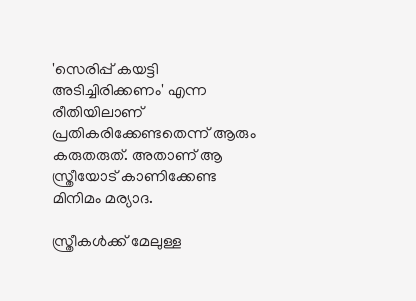'സെരിപ്പ് കയട്ടി അടിച്ചിരിക്കണം' എന്ന രീതിയിലാണ് പ്രതികരിക്കേണ്ടതെന്ന് ആരും കരുതരുത്. അതാണ് ആ സ്ത്രീയോട് കാണിക്കേണ്ട മിനിമം മര്യാദ.

സ്ത്രീകൾക്ക് മേലുള്ള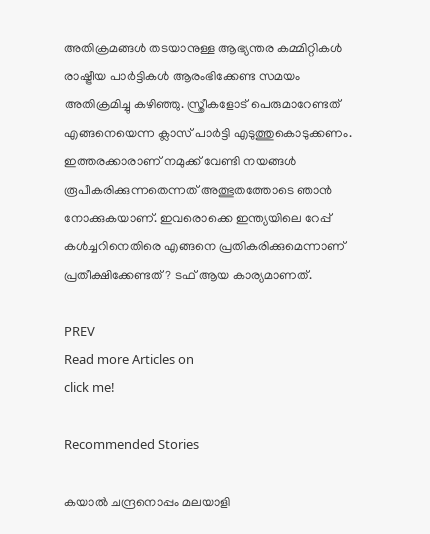അതിക്രമങ്ങൾ തടയാനുള്ള ആഭ്യന്തര കമ്മിറ്റികൾ രാഷ്ട്രീയ പാർട്ടികൾ ആരംഭിക്കേണ്ട സമയം അതിക്രമിച്ചു കഴിഞ്ഞു. സ്ത്രീകളോട് പെരുമാറേണ്ടത് എങ്ങനെയെന്ന ക്ലാസ് പാർട്ടി എടുത്തുകൊടുക്കണം. ഇത്തരക്കാരാണ് നമുക്ക് വേണ്ടി നയങ്ങൾ രൂപീകരിക്കുന്നതെന്നത് അത്ഭുതത്തോടെ ഞാൻ നോക്കുകയാണ്. ഇവരൊക്കെ ഇന്ത്യയിലെ റേപ്പ് കൾച്ചറിനെതിരെ എങ്ങനെ പ്രതികരിക്കുമെന്നാണ് പ്രതീക്ഷിക്കേണ്ടത്? ടഫ് ആയ കാര്യമാണത്.

PREV
Read more Articles on
click me!

Recommended Stories

കയാല്‍ ചന്ദ്രനൊപ്പം മലയാളി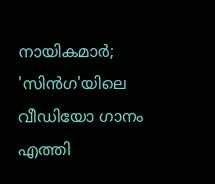നായികമാര്‍; 'സിന്‍ഗ'യിലെ വീഡിയോ ഗാനം എത്തി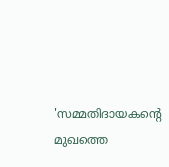'സമ്മതിദായകൻ്റെ മുഖത്തെ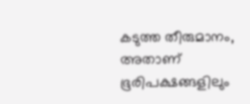കടുത്ത തീരുമാനം, അതാണ് ഭൂരിപക്ഷങ്ങളിലും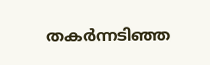തകർന്നടിഞ്ഞ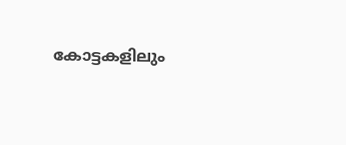കോട്ടകളിലും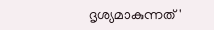ദൃശ്യമാകുന്നത്'